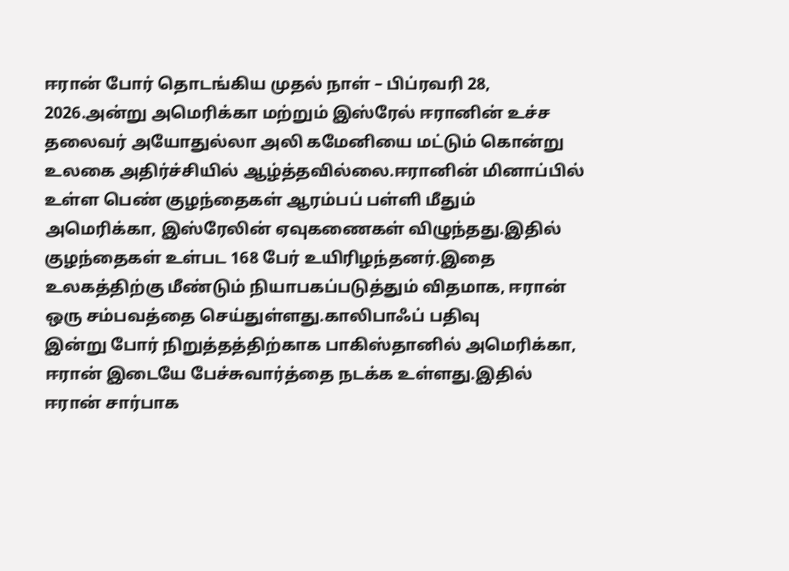ஈரான் போர் தொடங்கிய முதல் நாள் – பிப்ரவரி 28, 2026.அன்று அமெரிக்கா மற்றும் இஸ்ரேல் ஈரானின் உச்ச தலைவர் அயோதுல்லா அலி கமேனியை மட்டும் கொன்று உலகை அதிர்ச்சியில் ஆழ்த்தவில்லை.ஈரானின் மினாப்பில் உள்ள பெண் குழந்தைகள் ஆரம்பப் பள்ளி மீதும் அமெரிக்கா, இஸ்ரேலின் ஏவுகணைகள் விழுந்தது.இதில் குழந்தைகள் உள்பட 168 பேர் உயிரிழந்தனர்.இதை உலகத்திற்கு மீண்டும் நியாபகப்படுத்தும் விதமாக, ஈரான் ஒரு சம்பவத்தை செய்துள்ளது.காலிபாஃப் பதிவு
இன்று போர் நிறுத்தத்திற்காக பாகிஸ்தானில் அமெரிக்கா, ஈரான் இடையே பேச்சுவார்த்தை நடக்க உள்ளது.இதில் ஈரான் சார்பாக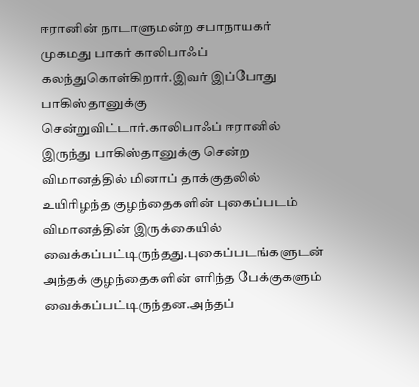ஈரானின் நாடாளுமன்ற சபாநாயகர் முகமது பாகர் காலிபாஃப் கலந்துகொள்கிறார்.இவர் இப்போது பாகிஸ்தானுக்கு சென்றுவிட்டார்.காலிபாஃப் ஈரானில் இருந்து பாகிஸ்தானுக்கு சென்ற விமானத்தில் மினாப் தாக்குதலில் உயிரிழந்த குழந்தைகளின் புகைப்படம் விமானத்தின் இருக்கையில் வைக்கப்பட்டிருந்தது.புகைப்படங்களுடன் அந்தக் குழந்தைகளின் எரிந்த பேக்குகளும் வைக்கப்பட்டிருந்தன.அந்தப்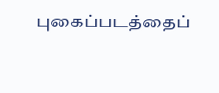புகைப்படத்தைப்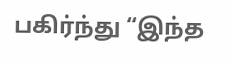பகிர்ந்து “இந்த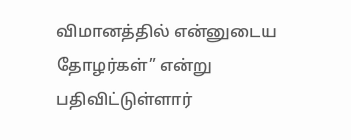விமானத்தில் என்னுடைய தோழர்கள்” என்று பதிவிட்டுள்ளார்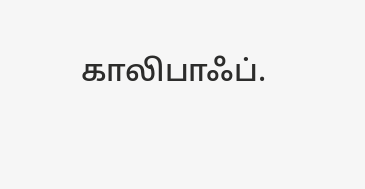காலிபாஃப்.